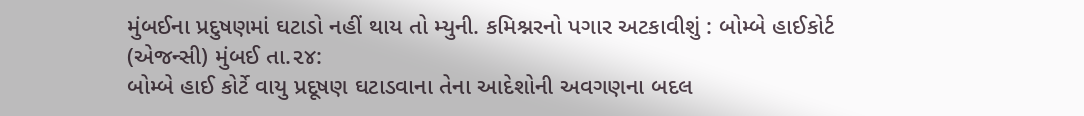મુંબઈના પ્રદુષણમાં ઘટાડો નહીં થાય તો મ્યુની. કમિશ્નરનો પગાર અટકાવીશું : બોમ્બે હાઈકોર્ટ
(એજન્સી) મુંબઈ તા.૨૪:
બોમ્બે હાઈ કોર્ટે વાયુ પ્રદૂષણ ઘટાડવાના તેના આદેશોની અવગણના બદલ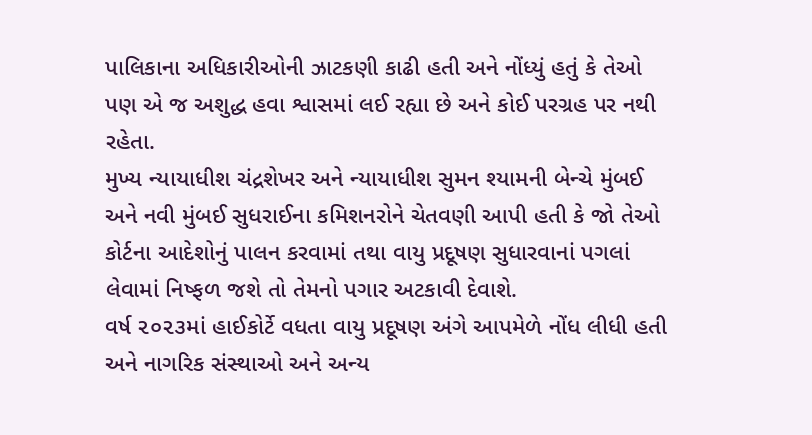પાલિકાના અધિકારીઓની ઝાટકણી કાઢી હતી અને નોંધ્યું હતું કે તેઓ પણ એ જ અશુદ્ધ હવા શ્વાસમાં લઈ રહ્યા છે અને કોઈ પરગ્રહ પર નથી રહેતા.
મુખ્ય ન્યાયાધીશ ચંદ્રશેખર અને ન્યાયાધીશ સુમન શ્યામની બેન્ચે મુંબઈ અને નવી મુંબઈ સુધરાઈના કમિશનરોને ચેતવણી આપી હતી કે જો તેઓ કોર્ટના આદેશોનું પાલન કરવામાં તથા વાયુ પ્રદૂષણ સુધારવાનાં પગલાં લેવામાં નિષ્ફળ જશે તો તેમનો પગાર અટકાવી દેવાશે.
વર્ષ ૨૦૨૩માં હાઈકોર્ટે વધતા વાયુ પ્રદૂષણ અંગે આપમેળે નોંધ લીધી હતી અને નાગરિક સંસ્થાઓ અને અન્ય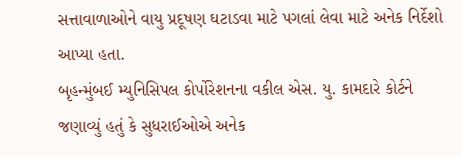સત્તાવાળાઓને વાયુ પ્રદૂષણ ઘટાડવા માટે પગલાં લેવા માટે અનેક નિર્દેશો આપ્યા હતા.
બૃહન્મુંબઈ મ્યુનિસિપલ કોર્પોરેશનના વકીલ એસ. યુ. કામદારે કોર્ટને જણાવ્યું હતું કે સુધરાઈઓએ અનેક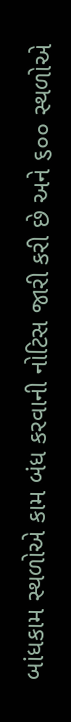બાંધકામ સ્થળોએ કામ બંધ કરવાની નોટિસ જારી કરી છે અને ૬૦૦ સ્થળોએ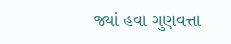જ્યાં હવા ગુણવત્તા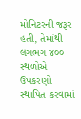મોનિટરની જરૂર હતી, તેમાંથી લગભગ ૪૦૦ સ્થળોએ ઉપકરણો સ્થાપિત કરવામાં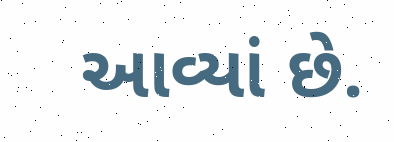આવ્યાં છે.